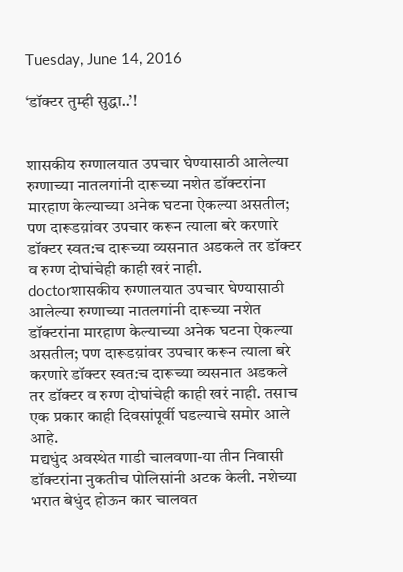Tuesday, June 14, 2016

‘डॉक्टर तुम्ही सुद्धा..’!


शासकीय रुग्णालयात उपचार घेण्यासाठी आलेल्या रुग्णाच्या नातलगांनी दारूच्या नशेत डॉक्टरांना मारहाण केल्याच्या अनेक घटना ऐकल्या असतील; पण दारूडय़ांवर उपचार करून त्याला बरे करणारे डॉक्टर स्वत:च दारूच्या व्यसनात अडकले तर डॉक्टर व रुग्ण दोघांचेही काही खरं नाही.
doctorशासकीय रुग्णालयात उपचार घेण्यासाठी आलेल्या रुग्णाच्या नातलगांनी दारूच्या नशेत डॉक्टरांना मारहाण केल्याच्या अनेक घटना ऐकल्या असतील; पण दारूडय़ांवर उपचार करून त्याला बरे करणारे डॉक्टर स्वत:च दारूच्या व्यसनात अडकले तर डॉक्टर व रुग्ण दोघांचेही काही खरं नाही. तसाच एक प्रकार काही दिवसांपूर्वी घडल्याचे समोर आले आहे.
मद्यधुंद अवस्थेत गाडी चालवणा-या तीन निवासी डॉक्टरांना नुकतीच पोलिसांनी अटक केली. नशेच्या भरात बेधुंद होऊन कार चालवत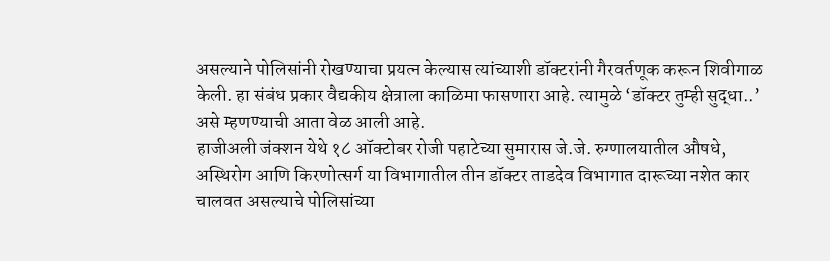असल्याने पोलिसांनी रोखण्याचा प्रयत्न केल्यास त्यांच्याशी डॉक्टरांनी गैरवर्तणूक करून शिवीगाळ केली. हा संबंध प्रकार वैद्यकीय क्षेत्राला काळिमा फासणारा आहे. त्यामुळे ‘डॉक्टर तुम्ही सुद्धा..’ असे म्हणण्याची आता वेळ आली आहे.
हाजीअली जंक्शन येथे १८ ऑक्टोबर रोजी पहाटेच्या सुमारास जे.जे. रुग्णालयातील औषधे, अस्थिरोग आणि किरणोत्सर्ग या विभागातील तीन डॉक्टर ताडदेव विभागात दारूच्या नशेत कार चालवत असल्याचे पोलिसांच्या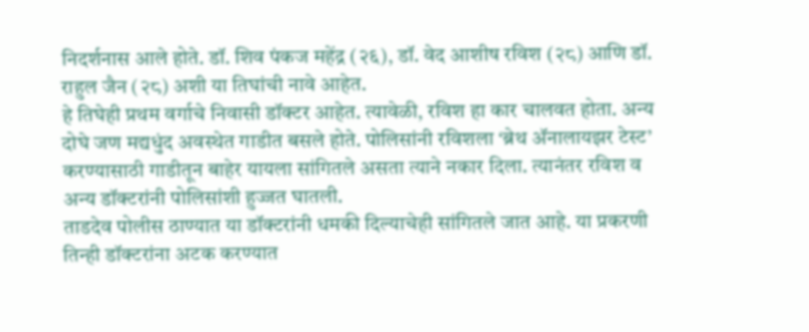निदर्शनास आले होते. डॉ. शिव पंकज महेंद्र (२६), डॉ. वेद आशीष रविश (२८) आणि डॉ. राहुल जैन (२८) अशी या तिघांची नावे आहेत.
हे तिघेही प्रथम वर्गाचे निवासी डॉक्टर आहेत. त्यावेळी, रविश हा कार चालवत होता. अन्य दोघे जण मद्यधुंद अवस्थेत गाडीत बसले होते. पोलिसांनी रविशला ‘ब्रेथ अ‍ॅनालायझर टेस्ट’ करण्यासाठी गाडीतून बाहेर यायला सांगितले असता त्याने नकार दिला. त्यानंतर रविश व अन्य डॉक्टरांनी पोलिसांशी हुज्जत घातली.
ताडदेव पोलीस ठाण्यात या डॉक्टरांनी धमकी दिल्याचेही सांगितले जात आहे. या प्रकरणी तिन्ही डॉक्टरांना अटक करण्यात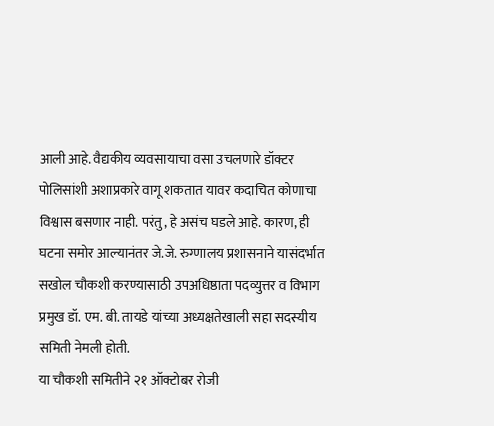आली आहे. वैद्यकीय व्यवसायाचा वसा उचलणारे डॉक्टर पोलिसांशी अशाप्रकारे वागू शकतात यावर कदाचित कोणाचा विश्वास बसणार नाही. परंतु, हे असंच घडले आहे. कारण, ही घटना समोर आल्यानंतर जे.जे. रुग्णालय प्रशासनाने यासंदर्भात सखोल चौकशी करण्यासाठी उपअधिष्ठाता पदव्युत्तर व विभाग प्रमुख डॉ. एम. बी. तायडे यांच्या अध्यक्षतेखाली सहा सदस्यीय समिती नेमली होती.
या चौकशी समितीने २१ ऑक्टोबर रोजी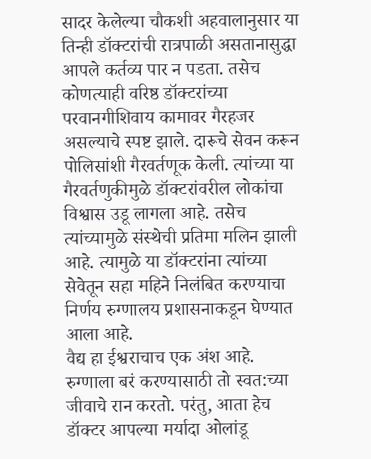सादर केलेल्या चौकशी अहवालानुसार या तिन्ही डॉक्टरांची रात्रपाळी असतानासुद्धा आपले कर्तव्य पार न पडता. तसेच कोणत्याही वरिष्ठ डॉक्टरांच्या परवानगीशिवाय कामावर गैरहजर असल्याचे स्पष्ट झाले. दारूचे सेवन करून पोलिसांशी गैरवर्तणूक केली. त्यांच्या या गैरवर्तणुकीमुळे डॉक्टरांवरील लोकांचा विश्वास उडू लागला आहे. तसेच त्यांच्यामुळे संस्थेची प्रतिमा मलिन झाली आहे. त्यामुळे या डॉक्टरांना त्यांच्या सेवेतून सहा महिने निलंबित करण्याचा निर्णय रुग्णालय प्रशासनाकडून घेण्यात आला आहे.
वैद्य हा ईश्वराचाच एक अंश आहे. रुग्णाला बरं करण्यासाठी तो स्वत:च्या जीवाचे रान करतो. परंतु, आता हेच डॉक्टर आपल्या मर्यादा ओलांडू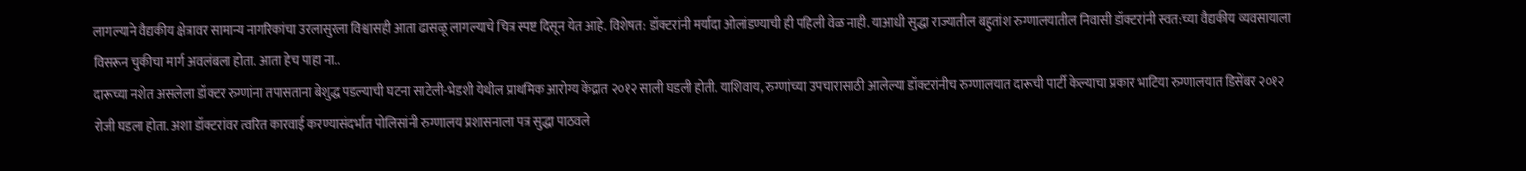लागल्याने वैद्यकीय क्षेत्रावर सामान्य नागरिकांचा उरलासुरला विश्वासही आता ढासळू लागल्याचे चित्र स्पष्ट दिसून येत आहे. विशेषत: डॉक्टरांनी मर्यादा ओलांडण्याची ही पहिली वेळ नाही. याआधी सुद्धा राज्यातील बहुतांश रुग्णालयातील निवासी डॉक्टरांनी स्वत:च्या वैद्यकीय व्यवसायाला विसरून चुकीचा मार्ग अवलंबला होता. आता हेच पाहा ना..
दारूच्या नशेत असलेला डॉक्टर रुग्णांना तपासताना बेशुद्ध पडल्याची घटना साटेली-भेडशी येथील प्राथमिक आरोग्य केंद्रात २०१२ साली घडली होती. याशिवाय, रुग्णांच्या उपचारासाठी आलेल्या डॉक्टरांनीच रुग्णालयात दारूची पार्टी केल्याचा प्रकार भाटिया रुग्णालयात डिसेंबर २०१२ रोजी घडला होता. अशा डॉक्टरांवर त्वरित कारवाई करण्यासंदर्भात पोलिसांनी रुग्णालय प्रशासनाला पत्र सुद्धा पाठवले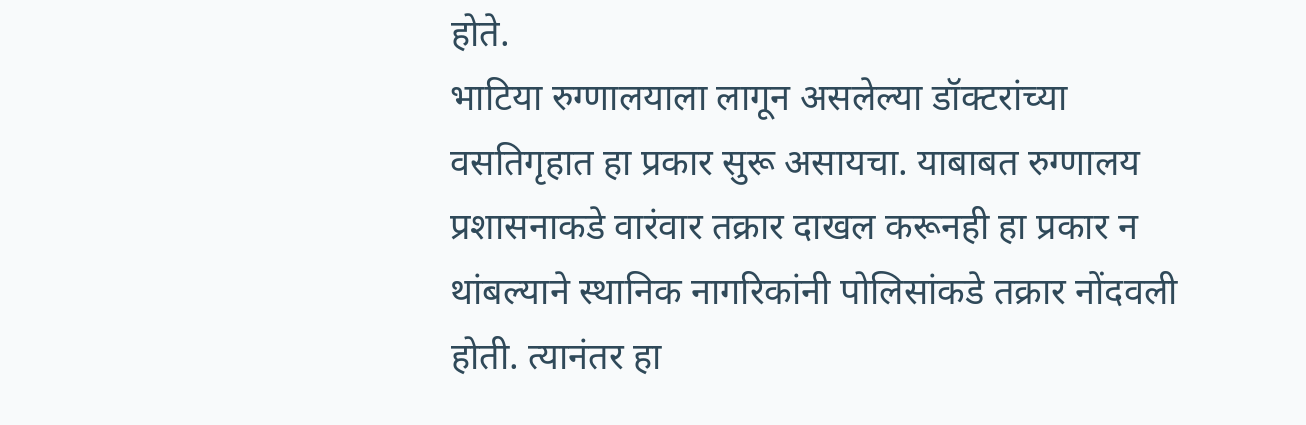होते.
भाटिया रुग्णालयाला लागून असलेल्या डॉक्टरांच्या वसतिगृहात हा प्रकार सुरू असायचा. याबाबत रुग्णालय प्रशासनाकडे वारंवार तक्रार दाखल करूनही हा प्रकार न थांबल्याने स्थानिक नागरिकांनी पोलिसांकडे तक्रार नोंदवली होती. त्यानंतर हा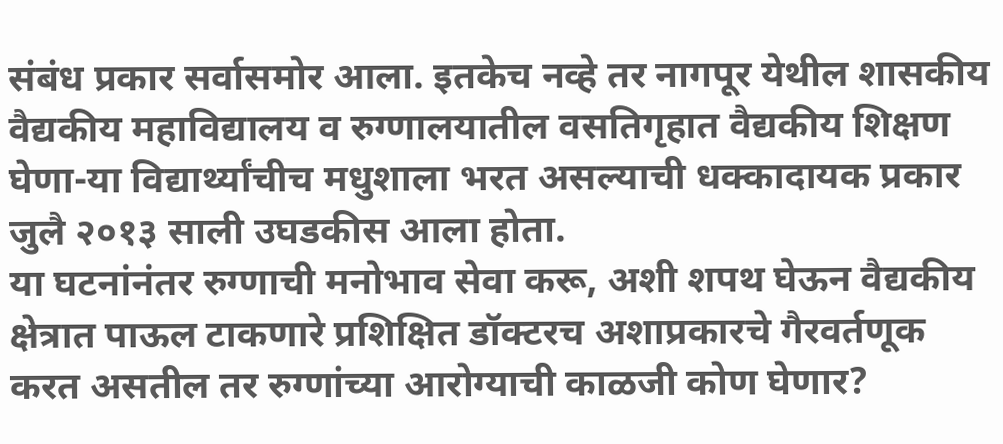संबंध प्रकार सर्वासमोर आला. इतकेच नव्हे तर नागपूर येथील शासकीय वैद्यकीय महाविद्यालय व रुग्णालयातील वसतिगृहात वैद्यकीय शिक्षण घेणा-या विद्यार्थ्यांचीच मधुशाला भरत असल्याची धक्कादायक प्रकार जुलै २०१३ साली उघडकीस आला होता.
या घटनांनंतर रुग्णाची मनोभाव सेवा करू, अशी शपथ घेऊन वैद्यकीय क्षेत्रात पाऊल टाकणारे प्रशिक्षित डॉक्टरच अशाप्रकारचे गैरवर्तणूक करत असतील तर रुग्णांच्या आरोग्याची काळजी कोण घेणार?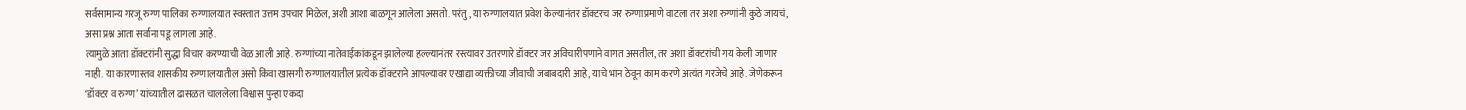सर्वसामान्य गरजू रुग्ण पालिका रुग्णालयात स्वस्तात उत्तम उपचार मिळेल, अशी आशा बाळगून आलेला असतो. परंतु, या रुग्णालयात प्रवेश केल्यानंतर डॉक्टरच जर रुग्णाप्रमाणे वाटला तर अशा रुग्णांनी कुठे जायचं, असा प्रश्न आता सर्वाना पडू लागला आहे.
त्यामुळे आता डॉक्टरांनी सुद्धा विचार करण्याची वेळ आली आहे. रुग्णांच्या नातेवाईकांकडून झालेल्या हल्ल्यानंतर रस्त्यावर उतरणारे डॉक्टर जर अविचारीपणाने वागत असतील, तर अशा डॉक्टरांची गय केली जाणार नाही. या कारणास्तव शासकीय रुग्णालयातील असो किंवा खासगी रुग्णालयातील प्रत्येक डॉक्टराने आपल्यावर एखाद्या व्यक्तीच्या जीवाची जबाबदारी आहे, याचे भान ठेवून काम करणे अत्यंत गरजेचे आहे. जेणेकरून ‘डॉक्टर व रुग्ण’ यांच्यातील ढासळत चाललेला विश्वास पुन्हा एकदा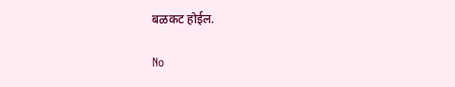बळकट होईल.

No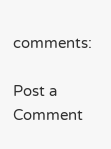comments:

Post a Comment